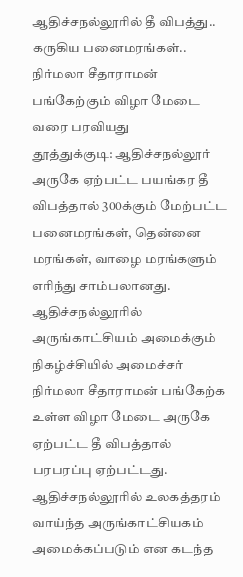ஆதிச்சநல்லூரில் தீ விபத்து.. கருகிய பனைமரங்கள்.. நிர்மலா சீதாராமன் பங்கேற்கும் விழா மேடை வரை பரவியது
தூத்துக்குடி: ஆதிச்சநல்லூர் அருகே ஏற்பட்ட பயங்கர தீ விபத்தால் 300க்கும் மேற்பட்ட பனைமரங்கள், தென்னை மரங்கள், வாழை மரங்களும் எரிந்து சாம்பலானது. ஆதிச்சநல்லூரில் அருங்காட்சியம் அமைக்கும் நிகழ்ச்சியில் அமைச்சர் நிர்மலா சீதாராமன் பங்கேற்க உள்ள விழா மேடை அருகே ஏற்பட்ட தீ விபத்தால் பரபரப்பு ஏற்பட்டது.
ஆதிச்சநல்லூரில் உலகத்தரம் வாய்ந்த அருங்காட்சியகம் அமைக்கப்படும் என கடந்த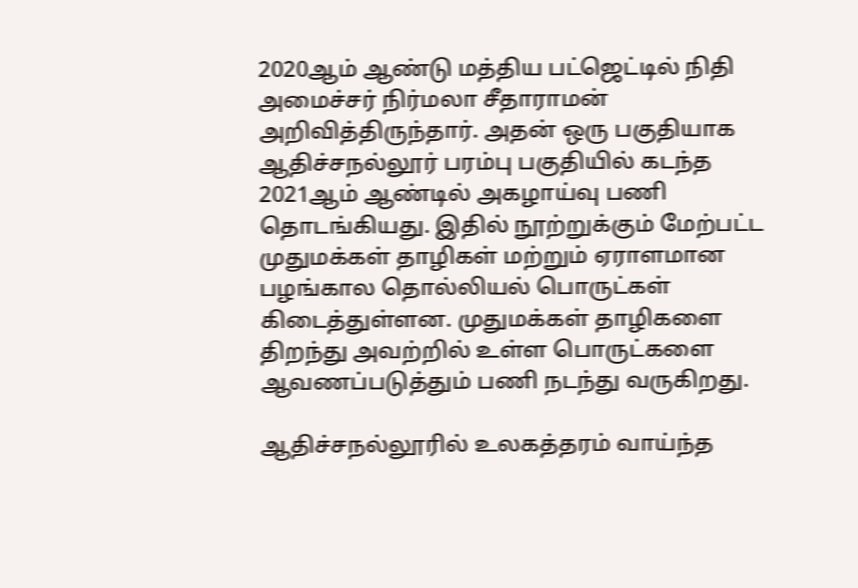2020ஆம் ஆண்டு மத்திய பட்ஜெட்டில் நிதி அமைச்சர் நிர்மலா சீதாராமன் அறிவித்திருந்தார். அதன் ஒரு பகுதியாக ஆதிச்சநல்லூர் பரம்பு பகுதியில் கடந்த 2021ஆம் ஆண்டில் அகழாய்வு பணி தொடங்கியது. இதில் நூற்றுக்கும் மேற்பட்ட முதுமக்கள் தாழிகள் மற்றும் ஏராளமான பழங்கால தொல்லியல் பொருட்கள் கிடைத்துள்ளன. முதுமக்கள் தாழிகளை திறந்து அவற்றில் உள்ள பொருட்களை ஆவணப்படுத்தும் பணி நடந்து வருகிறது.

ஆதிச்சநல்லூரில் உலகத்தரம் வாய்ந்த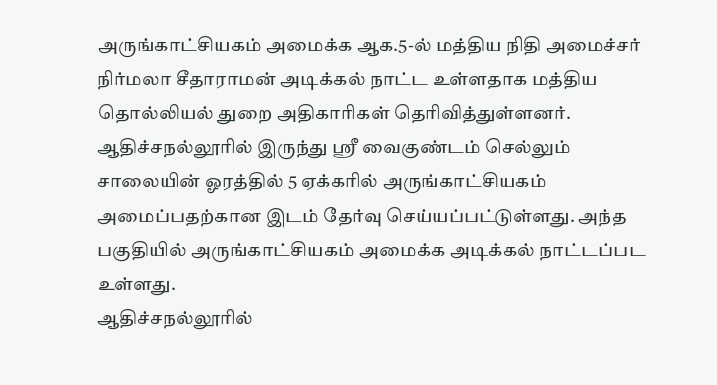அருங்காட்சியகம் அமைக்க ஆக.5-ல் மத்திய நிதி அமைச்சர் நிர்மலா சீதாராமன் அடிக்கல் நாட்ட உள்ளதாக மத்திய தொல்லியல் துறை அதிகாரிகள் தெரிவித்துள்ளனர். ஆதிச்சநல்லூரில் இருந்து ஸ்ரீ வைகுண்டம் செல்லும் சாலையின் ஓரத்தில் 5 ஏக்கரில் அருங்காட்சியகம் அமைப்பதற்கான இடம் தேர்வு செய்யப்பட்டுள்ளது. அந்த பகுதியில் அருங்காட்சியகம் அமைக்க அடிக்கல் நாட்டப்பட உள்ளது.
ஆதிச்சநல்லூரில்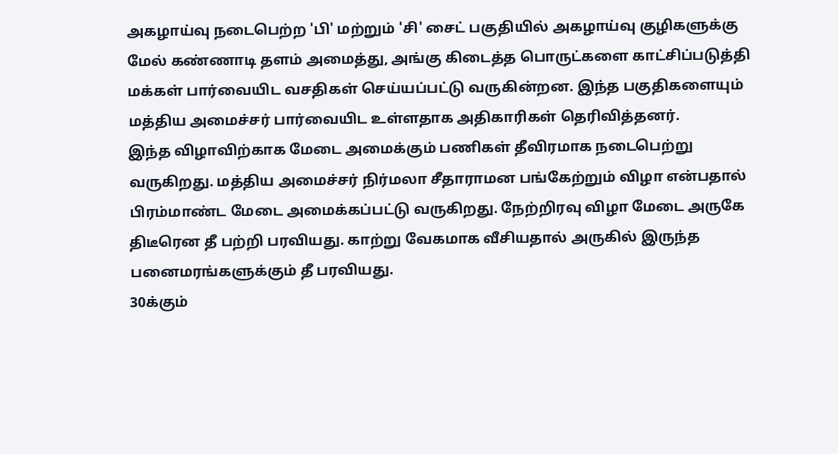அகழாய்வு நடைபெற்ற 'பி' மற்றும் 'சி' சைட் பகுதியில் அகழாய்வு குழிகளுக்கு மேல் கண்ணாடி தளம் அமைத்து, அங்கு கிடைத்த பொருட்களை காட்சிப்படுத்தி மக்கள் பார்வையிட வசதிகள் செய்யப்பட்டு வருகின்றன. இந்த பகுதிகளையும் மத்திய அமைச்சர் பார்வையிட உள்ளதாக அதிகாரிகள் தெரிவித்தனர்.
இந்த விழாவிற்காக மேடை அமைக்கும் பணிகள் தீவிரமாக நடைபெற்று வருகிறது. மத்திய அமைச்சர் நிர்மலா சீதாராமன பங்கேற்றும் விழா என்பதால் பிரம்மாண்ட மேடை அமைக்கப்பட்டு வருகிறது. நேற்றிரவு விழா மேடை அருகே திடீரென தீ பற்றி பரவியது. காற்று வேகமாக வீசியதால் அருகில் இருந்த பனைமரங்களுக்கும் தீ பரவியது.
30க்கும்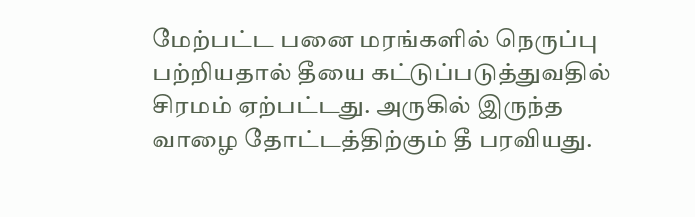மேற்பட்ட பனை மரங்களில் நெருப்பு பற்றியதால் தீயை கட்டுப்படுத்துவதில் சிரமம் ஏற்பட்டது. அருகில் இருந்த வாழை தோட்டத்திற்கும் தீ பரவியது.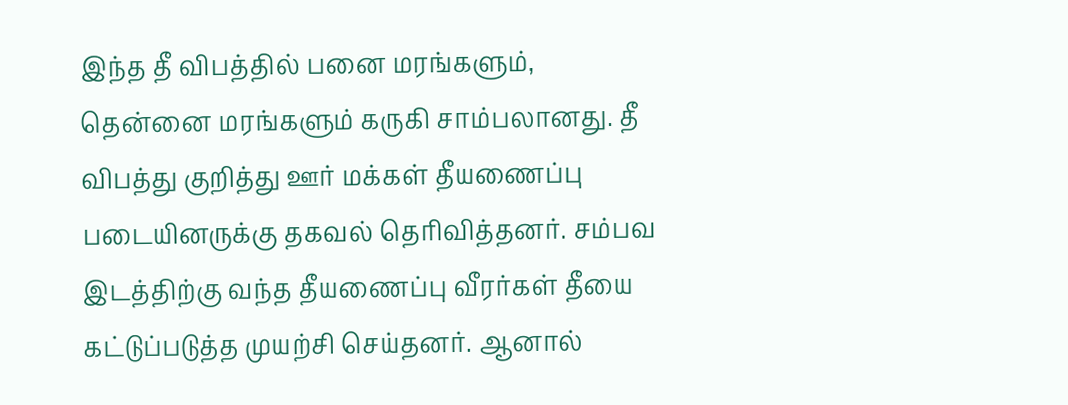இந்த தீ விபத்தில் பனை மரங்களும், தென்னை மரங்களும் கருகி சாம்பலானது. தீ விபத்து குறித்து ஊர் மக்கள் தீயணைப்பு படையினருக்கு தகவல் தெரிவித்தனர். சம்பவ இடத்திற்கு வந்த தீயணைப்பு வீரர்கள் தீயை கட்டுப்படுத்த முயற்சி செய்தனர். ஆனால்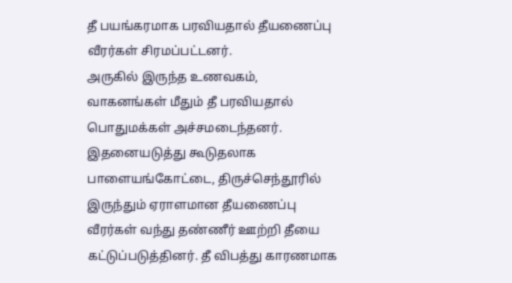தீ பயங்கரமாக பரவியதால் தீயணைப்பு வீரர்கள் சிரமப்பட்டனர்.
அருகில் இருந்த உணவகம், வாகனங்கள் மீதும் தீ பரவியதால் பொதுமக்கள் அச்சமடைந்தனர். இதனையடுத்து கூடுதலாக பாளையங்கோட்டை, திருச்செந்தூரில் இருந்தும் ஏராளமான தீயணைப்பு வீரர்கள் வந்து தண்ணீர் ஊற்றி தீயை கட்டுப்படுத்தினர். தீ விபத்து காரணமாக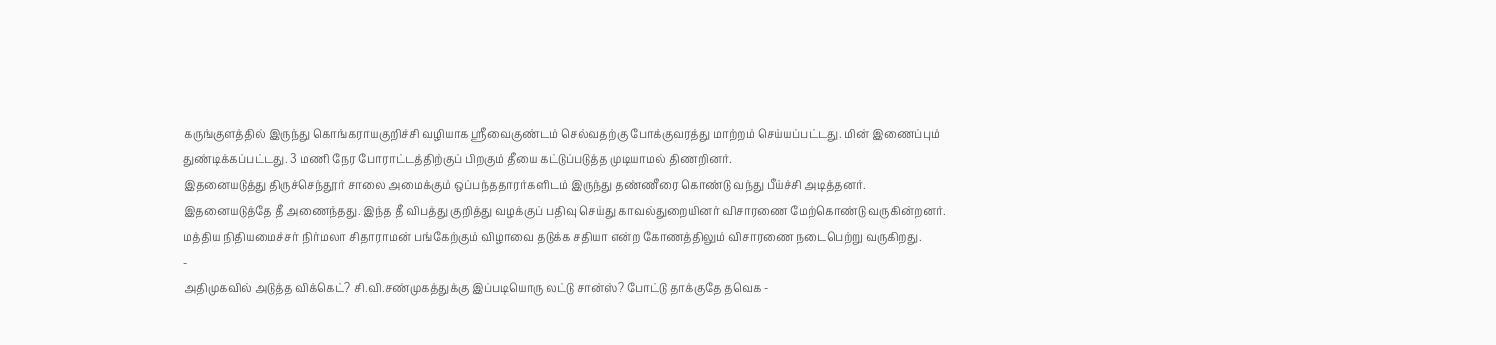கருங்குளத்தில் இருந்து கொங்கராயகுறிச்சி வழியாக ஸ்ரீவைகுண்டம் செல்வதற்கு போக்குவரத்து மாற்றம் செய்யப்பட்டது. மின் இணைப்பும் துண்டிக்கப்பட்டது. 3 மணி நேர போராட்டத்திற்குப் பிறகும் தீயை கட்டுப்படுத்த முடியாமல் திணறினர்.
இதனையடுத்து திருச்செந்தூர் சாலை அமைக்கும் ஒப்பந்ததாரர்களிடம் இருந்து தண்ணீரை கொண்டு வந்து பீய்ச்சி அடித்தனர். இதனையடுத்தே தீ அணைந்தது. இந்த தீ விபத்து குறித்து வழக்குப் பதிவு செய்து காவல்துறையினர் விசாரணை மேற்கொண்டு வருகின்றனர். மத்திய நிதியமைச்சர் நிர்மலா சிதாராமன் பங்கேற்கும் விழாவை தடுக்க சதியா என்ற கோணத்திலும் விசாரணை நடைபெற்று வருகிறது.
-
அதிமுகவில் அடுத்த விக்கெட்? சி.வி.சண்முகத்துக்கு இப்படியொரு லட்டு சான்ஸ்? போட்டு தாக்குதே தவெக -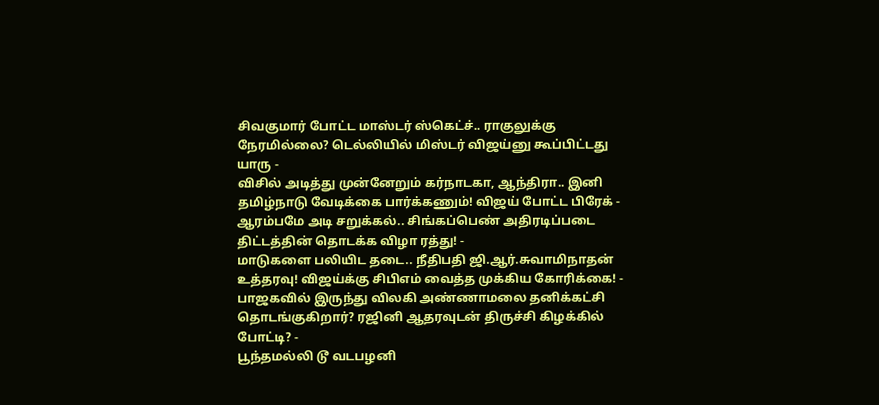சிவகுமார் போட்ட மாஸ்டர் ஸ்கெட்ச்.. ராகுலுக்கு நேரமில்லை? டெல்லியில் மிஸ்டர் விஜய்னு கூப்பிட்டது யாரு -
விசில் அடித்து முன்னேறும் கர்நாடகா, ஆந்திரா.. இனி தமிழ்நாடு வேடிக்கை பார்க்கணும்! விஜய் போட்ட பிரேக் -
ஆரம்பமே அடி சறுக்கல்.. சிங்கப்பெண் அதிரடிப்படை திட்டத்தின் தொடக்க விழா ரத்து! -
மாடுகளை பலியிட தடை.. நீதிபதி ஜி.ஆர்.சுவாமிநாதன் உத்தரவு! விஜய்க்கு சிபிஎம் வைத்த முக்கிய கோரிக்கை! -
பாஜகவில் இருந்து விலகி அண்ணாமலை தனிக்கட்சி தொடங்குகிறார்? ரஜினி ஆதரவுடன் திருச்சி கிழக்கில் போட்டி? -
பூந்தமல்லி டூ வடபழனி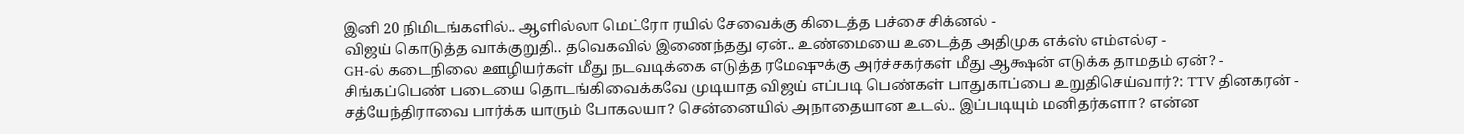இனி 20 நிமிடங்களில்.. ஆளில்லா மெட்ரோ ரயில் சேவைக்கு கிடைத்த பச்சை சிக்னல் -
விஜய் கொடுத்த வாக்குறுதி.. தவெகவில் இணைந்தது ஏன்.. உண்மையை உடைத்த அதிமுக எக்ஸ் எம்எல்ஏ -
GH-ல் கடைநிலை ஊழியர்கள் மீது நடவடிக்கை எடுத்த ரமேஷுக்கு அர்ச்சகர்கள் மீது ஆக்ஷன் எடுக்க தாமதம் ஏன்? -
சிங்கப்பெண் படையை தொடங்கிவைக்கவே முடியாத விஜய் எப்படி பெண்கள் பாதுகாப்பை உறுதிசெய்வார்?: TTV தினகரன் -
சத்யேந்திராவை பார்க்க யாரும் போகலயா? சென்னையில் அநாதையான உடல்.. இப்படியும் மனிதர்களா? என்ன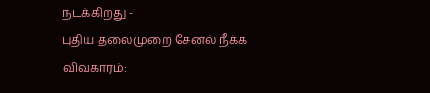நடக்கிறது -
புதிய தலைமுறை சேனல் நீக்க விவகாரம்: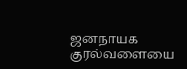ஜனநாயக குரல்வளையை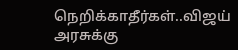நெறிக்காதீர்கள்..விஜய் அரசுக்கு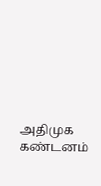அதிமுக கண்டனம்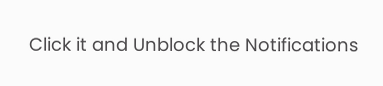Click it and Unblock the Notifications